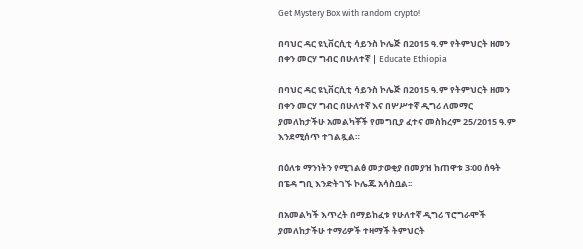Get Mystery Box with random crypto!

በባህር ዳር ዩኒቨርሲቲ ሳይንስ ኮሌጅ በ2015 ዓ.ም የትምህርት ዘመን በቀን መርሃ ግብር በሁለተኛ | Educate Ethiopia

በባህር ዳር ዩኒቨርሲቲ ሳይንስ ኮሌጅ በ2015 ዓ.ም የትምህርት ዘመን በቀን መርሃ ግብር በሁለተኛ እና በሦሥተኛ ዲግሪ ለመማር ያመለከታችሁ አመልካቾች የመግቢያ ፈተና መስከረም 25/2015 ዓ.ም እንደሚሰጥ ተገልጿል።

በዕለቱ ማንነትን የሚገልፅ መታወቂያ በመያዝ ከጠዋቱ 3፡00 ሰዓት በፔዳ ግቢ እንድትገኙ ኮሌጁ አሳስቧል፡፡

በአመልካች እጥረት በማይከፈቱ የሁለተኛ ዲግሪ ፕሮግራሞች ያመለከታችሁ ተማሪዎች ተዛማች ትምህርት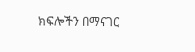ክፍሎችን በማናገር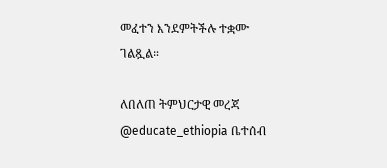መፈተን እንደምትችሉ ተቋሙ ገልጿል።

ለበለጠ ትምህርታዊ መረጃ @educate_ethiopia ቤተሰብ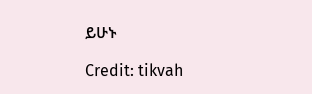ይሁኑ

Credit: tikvah